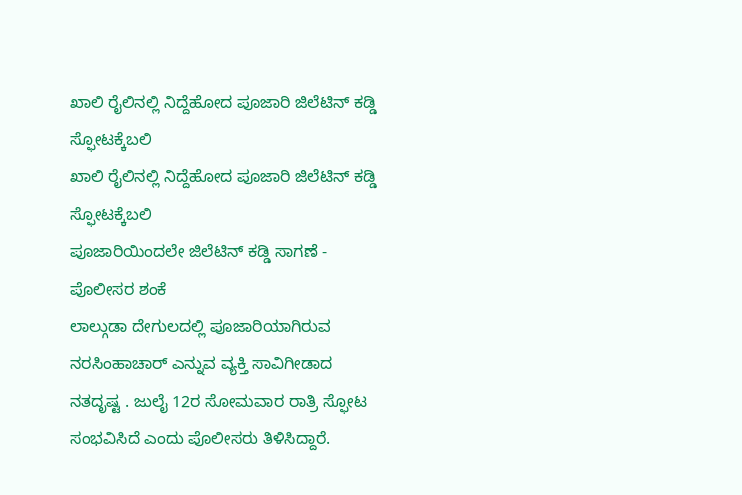ಖಾಲಿ ರೈಲಿನಲ್ಲಿ ನಿದ್ದೆಹೋದ ಪೂಜಾರಿ ಜಿಲೆಟಿನ್ ಕಡ್ಡಿ ಸ್ಫೋಟಕ್ಕೆಬಲಿ
ಖಾಲಿ ರೈಲಿನಲ್ಲಿ ನಿದ್ದೆಹೋದ ಪೂಜಾರಿ ಜಿಲೆಟಿನ್ ಕಡ್ಡಿ ಸ್ಫೋಟಕ್ಕೆಬಲಿ
ಪೂಜಾರಿಯಿಂದಲೇ ಜಿಲೆಟಿನ್ ಕಡ್ಡಿ ಸಾಗಣೆ - ಪೊಲೀಸರ ಶಂಕೆ
ಲಾಲ್ಗುಡಾ ದೇಗುಲದಲ್ಲಿ ಪೂಜಾರಿಯಾಗಿರುವ ನರಸಿಂಹಾಚಾರ್ ಎನ್ನುವ ವ್ಯಕ್ತಿ ಸಾವಿಗೀಡಾದ ನತದೃಷ್ಟ . ಜುಲೈ 12ರ ಸೋಮವಾರ ರಾತ್ರಿ ಸ್ಫೋಟ ಸಂಭವಿಸಿದೆ ಎಂದು ಪೊಲೀಸರು ತಿಳಿಸಿದ್ದಾರೆ.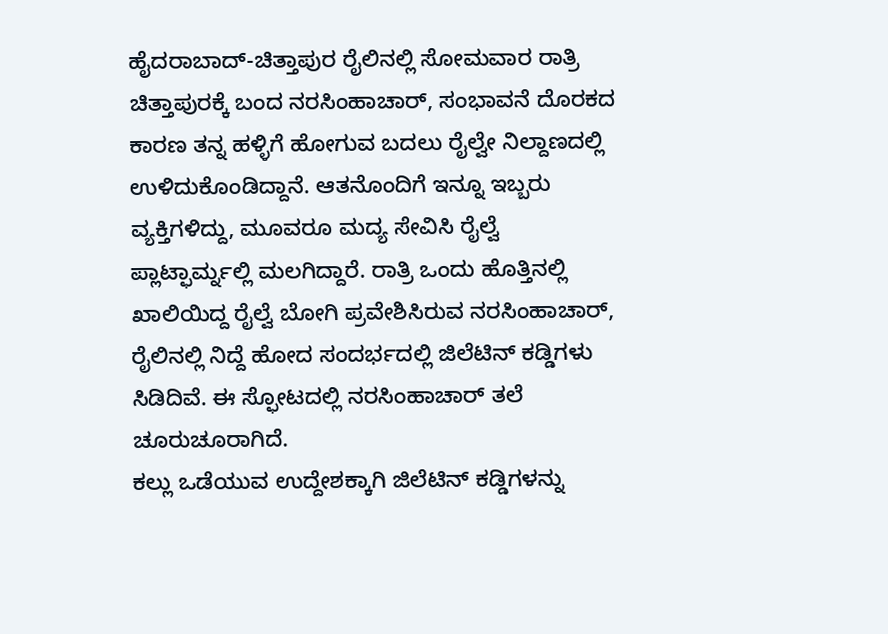ಹೈದರಾಬಾದ್-ಚಿತ್ತಾಪುರ ರೈಲಿನಲ್ಲಿ ಸೋಮವಾರ ರಾತ್ರಿ ಚಿತ್ತಾಪುರಕ್ಕೆ ಬಂದ ನರಸಿಂಹಾಚಾರ್, ಸಂಭಾವನೆ ದೊರಕದ ಕಾರಣ ತನ್ನ ಹಳ್ಳಿಗೆ ಹೋಗುವ ಬದಲು ರೈಲ್ವೇ ನಿಲ್ದಾಣದಲ್ಲಿ ಉಳಿದುಕೊಂಡಿದ್ದಾನೆ. ಆತನೊಂದಿಗೆ ಇನ್ನೂ ಇಬ್ಬರು ವ್ಯಕ್ತಿಗಳಿದ್ದು, ಮೂವರೂ ಮದ್ಯ ಸೇವಿಸಿ ರೈಲ್ವೆ ಪ್ಲಾಟ್ಫಾರ್ಮ್ನಲ್ಲಿ ಮಲಗಿದ್ದಾರೆ. ರಾತ್ರಿ ಒಂದು ಹೊತ್ತಿನಲ್ಲಿ ಖಾಲಿಯಿದ್ದ ರೈಲ್ವೆ ಬೋಗಿ ಪ್ರವೇಶಿಸಿರುವ ನರಸಿಂಹಾಚಾರ್, ರೈಲಿನಲ್ಲಿ ನಿದ್ದೆ ಹೋದ ಸಂದರ್ಭದಲ್ಲಿ ಜಿಲೆಟಿನ್ ಕಡ್ಡಿಗಳು ಸಿಡಿದಿವೆ. ಈ ಸ್ಫೋಟದಲ್ಲಿ ನರಸಿಂಹಾಚಾರ್ ತಲೆ ಚೂರುಚೂರಾಗಿದೆ.
ಕಲ್ಲು ಒಡೆಯುವ ಉದ್ದೇಶಕ್ಕಾಗಿ ಜಿಲೆಟಿನ್ ಕಡ್ಡಿಗಳನ್ನು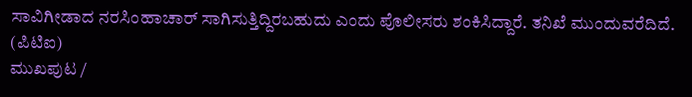ಸಾವಿಗೀಡಾದ ನರಸಿಂಹಾಚಾರ್ ಸಾಗಿಸುತ್ತಿದ್ದಿರಬಹುದು ಎಂದು ಪೊಲೀಸರು ಶಂಕಿಸಿದ್ದಾರೆ. ತನಿಖೆ ಮುಂದುವರೆದಿದೆ.
(ಪಿಟಿಐ)
ಮುಖಪುಟ /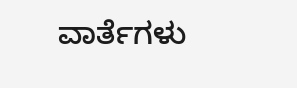ವಾರ್ತೆಗಳು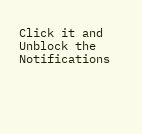Click it and Unblock the Notifications